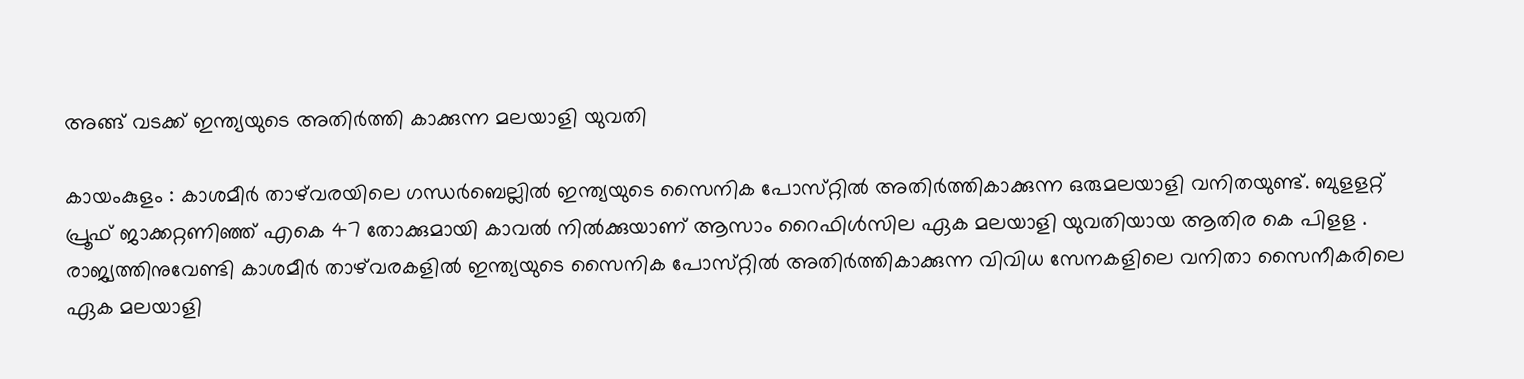അങ്ങ് വടക്ക് ഇന്ത്യയുടെ അതിര്‍ത്തി കാക്കുന്ന മലയാളി യുവതി

കായംകുളം : കാശമീര്‍ താഴ്‌വരയിലെ ഗന്ധര്‍ബെല്ലില്‍ ഇന്ത്യയുടെ സൈനിക പോസ്‌റ്റില്‍ അതിര്‍ത്തികാക്കുന്ന ഒരുമലയാളി വനിതയുണ്ട്‌. ബുളളറ്റ്‌ പ്രൂഫ്‌ ജാക്കറ്റണിഞ്ഞ് എകെ 47 തോക്കുമായി കാവല്‍ നില്‍ക്കുയാണ്‌ ആസാം റൈഫിള്‍സില ഏക മലയാളി യുവതിയായ ആതിര കെ പിളള . രാജ്യത്തിനുവേണ്ടി കാശമീര്‍ താഴ്‌വരകളില്‍ ഇന്ത്യയുടെ സൈനിക പോസ്‌റ്റില്‍ അതിര്‍ത്തികാക്കുന്ന വിവിധ സേനകളിലെ വനിതാ സൈനീകരിലെ ഏക മലയാളി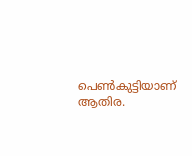പെണ്‍കുട്ടിയാണ്‌ ആതിര.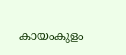കായംകുളം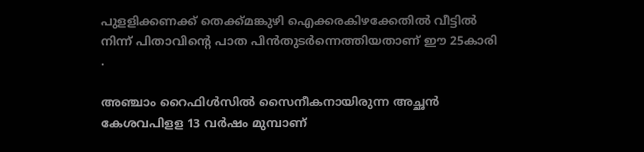പുളളിക്കണക്ക്‌ തെക്ക്‌മങ്കുഴി ഐക്കരകിഴക്കേതില്‍ വീട്ടില്‍ നിന്ന്‌ പിതാവിന്‍റെ പാത പിന്‍തുടര്‍ന്നെത്തിയതാണ്‌ ഈ 25കാരി .

അഞ്ചാം റൈഫിള്‍സില്‍ സൈനീകനായിരുന്ന അച്ഛന്‍ കേശവപിളള 13 വര്‍ഷം മുമ്പാണ്‌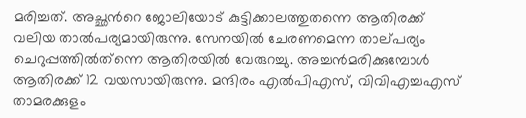മരിച്ചത്‌. അച്ഛന്‍റെ ജോലിയോട്‌ കുട്ടിക്കാലത്തുതന്നെ ആതിരക്ക്‌ വലിയ താല്‍പര്യമായിരുന്നു. സേനയില്‍ ചേരണമെന്ന താല്‌പര്യം ചെറുപ്പത്തില്‍ത്‌ന്നെ ആതിരയില്‍ വേരുറച്ചു. അച്ചന്‍മരിക്കുമ്പോള്‍ ആതിരക്ക്‌ 12 വയസായിരുന്നു. മന്ദിരം എല്‍പിഎസ്‌, വിവിഎച്ചഎസ്‌ താമരക്കുളം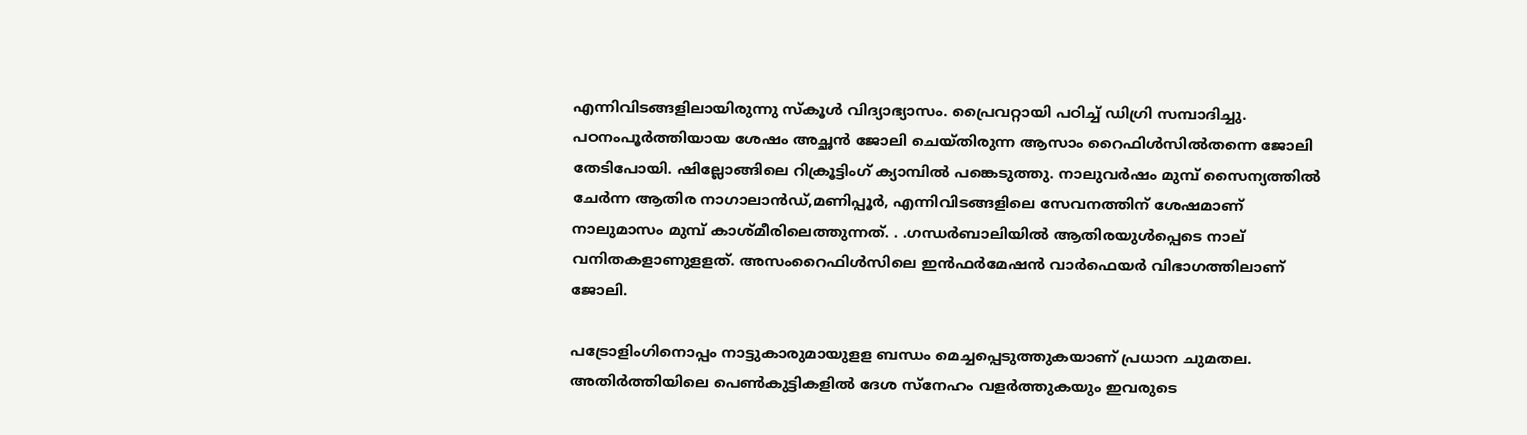എന്നിവിടങ്ങളിലായിരുന്നു സ്‌കൂള്‍ വിദ്യാഭ്യാസം. പ്രൈവറ്റായി പഠിച്ച് ഡിഗ്രി സമ്പാദിച്ചു. പഠനംപൂര്‍ത്തിയായ ശേഷം അച്ഛന്‍ ജോലി ചെയ്‌തിരുന്ന ആസാം റൈഫിള്‍സില്‍തന്നെ ജോലി തേടിപോയി. ഷില്ലോങ്ങിലെ റിക്രൂട്ടിംഗ്‌ ക്യാമ്പില്‍ പങ്കെടുത്തു. നാലുവര്‍ഷം മുമ്പ്‌ സൈന്യത്തില്‍ ചേര്‍ന്ന ആതിര നാഗാലാന്‍ഡ്‌,മണിപ്പൂര്‍, എന്നിവിടങ്ങളിലെ സേവനത്തിന്‌ ശേഷമാണ് നാലുമാസം മുമ്പ്‌ കാശ്‌മീരിലെത്തുന്നത്. . .ഗന്ധര്‍ബാലിയില്‍ ആതിരയുള്‍പ്പെടെ നാല്‌ വനിതകളാണുളളത്‌. അസംറൈഫിള്‍സിലെ ഇന്‍ഫര്‍മേഷന്‍ വാര്‍ഫെയര്‍ വിഭാഗത്തിലാണ്‌ ജോലി.

പട്രോളിംഗിനൊപ്പം നാട്ടുകാരുമായുളള ബന്ധം മെച്ചപ്പെടുത്തുകയാണ്‌ പ്രധാന ചുമതല. അതിര്‍ത്തിയിലെ പെണ്‍കുട്ടികളില്‍ ദേശ സ്‌നേഹം വളര്‍ത്തുകയും ഇവരുടെ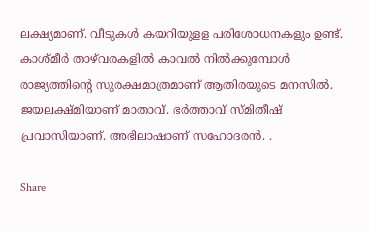ലക്ഷ്യമാണ്. വീടുകള്‍ കയറിയുളള പരിശോധനകളും ഉണ്ട്. കാശ്‌മീര്‍ താഴ്‌വരകളില്‍ കാവല്‍ നില്‍ക്കുമ്പോള്‍ രാജ്യത്തിന്‍റെ സുരക്ഷമാത്രമാണ് ആതിരയുടെ മനസില്‍. ജയലക്ഷ്‌മിയാണ് മാതാവ്‌. ഭര്‍ത്താവ്‌ സ്‌മിതീഷ്‌ പ്രവാസിയാണ്. അഭിലാഷാണ് സഹോദരന്‍. .

Share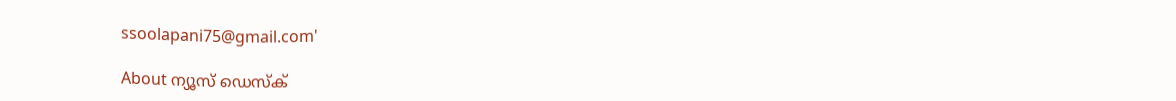ssoolapani75@gmail.com'

About ന്യൂസ് ഡെസ്ക്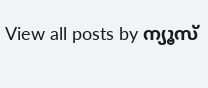View all posts by ന്യൂസ്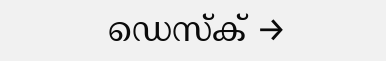ഡെസ്ക് →